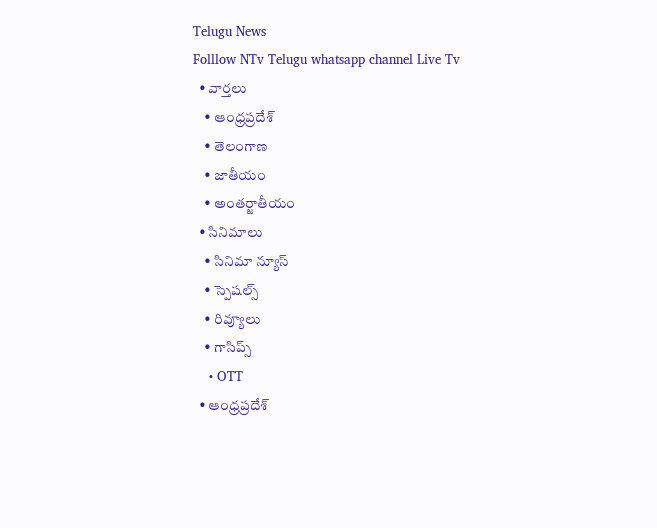Telugu News
Folllow NTv Telugu whatsapp channel Live Tv
  • వార్తలు
    • ఆంధ్రప్రదేశ్
    • తెలంగాణ
    • జాతీయం
    • అంతర్జాతీయం
  • సినిమాలు
    • సినిమా న్యూస్
    • స్పెషల్స్
    • రివ్యూలు
    • గాసిప్స్
    • OTT
  • ఆంధ్రప్రదేశ్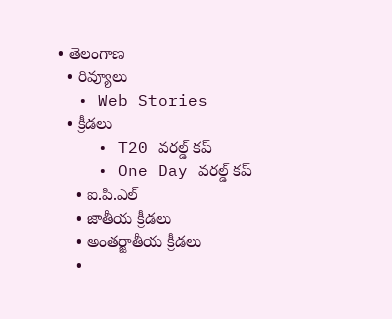• తెలంగాణ
  • రివ్యూలు
  • Web Stories
  • క్రీడలు
    • T20 వరల్డ్ కప్
    • One Day వరల్డ్ కప్
    • ఐ.పి.ఎల్
    • జాతీయ క్రీడలు
    • అంతర్జాతీయ క్రీడలు
    •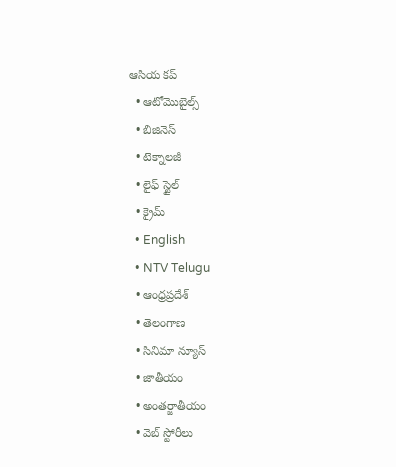ఆసియ కప్
  • ఆటోమొబైల్స్
  • బిజినెస్‌
  • టెక్నాలజీ
  • లైఫ్ స్టైల్
  • క్రైమ్
  • English
  • NTV Telugu
  • ఆంధ్రప్రదేశ్
  • తెలంగాణ
  • సినిమా న్యూస్
  • జాతీయం
  • అంతర్జాతీయం
  • వెబ్ స్టోరీలు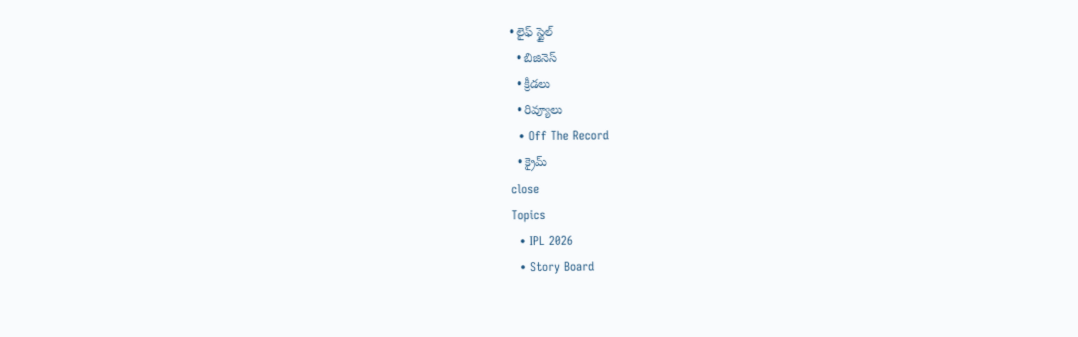• లైఫ్ స్టైల్
  • బిజినెస్‌
  • క్రీడలు
  • రివ్యూలు
  • Off The Record
  • క్రైమ్
close
Topics
  • IPL 2026
  • Story Board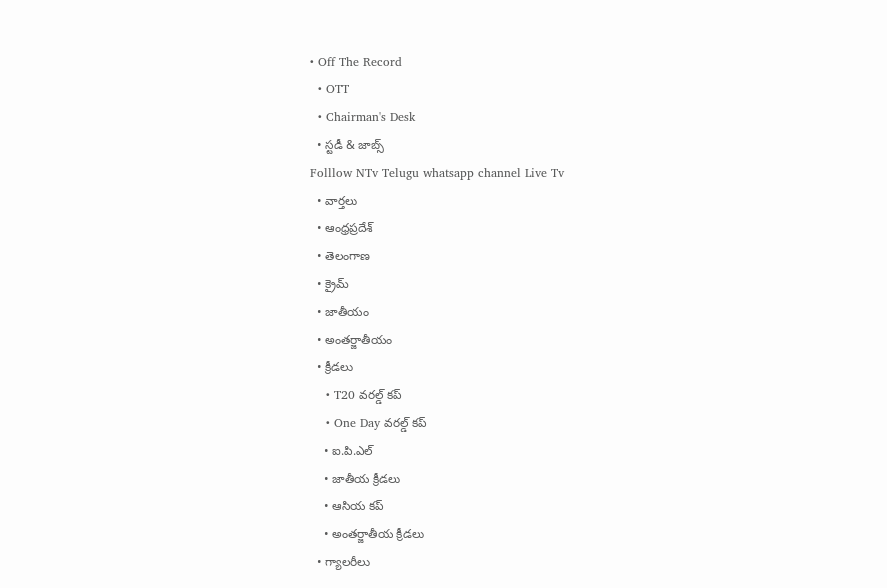• Off The Record
  • OTT
  • Chairman's Desk
  • స్టడీ & జాబ్స్
Folllow NTv Telugu whatsapp channel Live Tv
  • వార్తలు
  • ఆంధ్రప్రదేశ్
  • తెలంగాణ
  • క్రైమ్
  • జాతీయం
  • అంతర్జాతీయం
  • క్రీడలు
    • T20 వరల్డ్ కప్
    • One Day వరల్డ్ కప్
    • ఐ.పి.ఎల్
    • జాతీయ క్రీడలు
    • ఆసియ కప్
    • అంతర్జాతీయ క్రీడలు
  • గ్యాలరీలు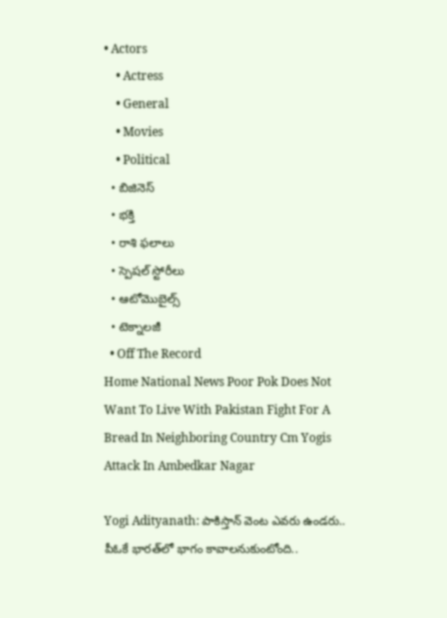• Actors
    • Actress
    • General
    • Movies
    • Political
  • బిజినెస్‌
  • భక్తి
  • రాశి ఫలాలు
  • స్పెషల్‌ స్టోరీలు
  • ఆటోమొబైల్స్
  • టెక్నాలజీ
  • Off The Record
Home National News Poor Pok Does Not Want To Live With Pakistan Fight For A Bread In Neighboring Country Cm Yogis Attack In Ambedkar Nagar

Yogi Adityanath: పాకిస్తాన్ వెంట ఎవరు ఉండరు.. పీఓకే భారత్‌లో భాగం కావాలనుకుంటోంది..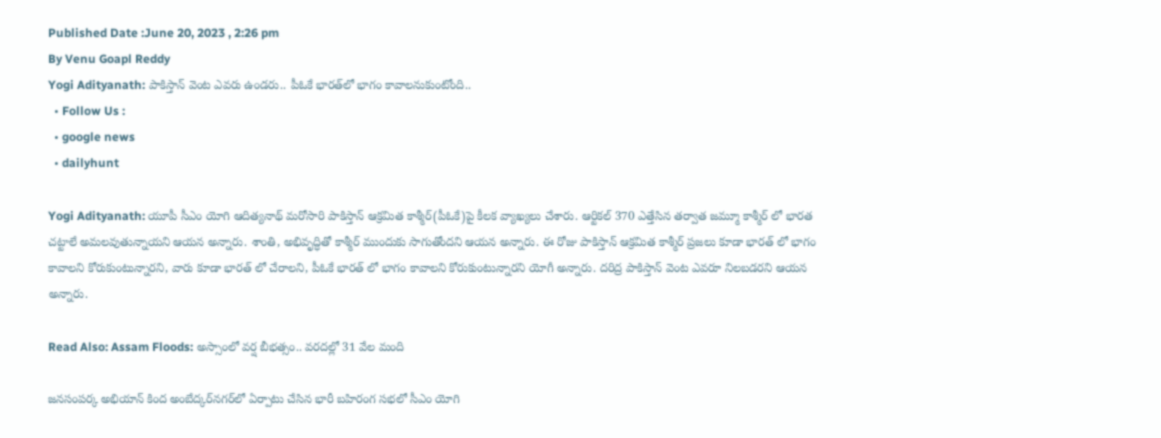Published Date :June 20, 2023 , 2:26 pm
By Venu Goapl Reddy
Yogi Adityanath: పాకిస్తాన్ వెంట ఎవరు ఉండరు.. పీఓకే భారత్‌లో భాగం కావాలనుకుంటోంది..
  • Follow Us :
  • google news
  • dailyhunt

Yogi Adityanath: యూపీ సీఎం యోగి ఆదిత్యనాథ్ మరోసారి పాకిస్తాన్ ఆక్రమిత కాశ్మీర్(పీఓకే)పై కీలక వ్యాఖ్యలు చేశారు. ఆర్టికల్ 370 ఎత్తేసిన తర్వాత జమ్మూ కాశ్మీర్ లో భారత చట్టాలే అమలవుతున్నాయని ఆయన అన్నారు. శాంతి, అభివృద్ధితో కాశ్మీర్ ముందుకు సాగుతోందని ఆయన అన్నారు. ఈ రోజు పాకిస్తాన్ ఆక్రమిత కాశ్మీర్ ప్రజలు కూడా భారత్ లో భాగం కావాలని కోరుకుంటున్నారని, వారు కూడా భారత్ లో చేరాలని, పీఓకే భారత్ లో భాగం కావాలని కోరుకుంటున్నారని యోగీ అన్నారు. దరిద్ర పాకిస్తాన్ వెంట ఎవరూ నిలబడరని ఆయన అన్నారు.

Read Also: Assam Floods: అస్సాంలో వర్ష బీభత్సం.. వరదల్లో 31 వేల మంది

జనసంపర్క అభియాన్‌ కింద అంబేద్కర్‌నగర్‌లో ఏర్పాటు చేసిన భారీ బహిరంగ సభలో సీఎం యోగి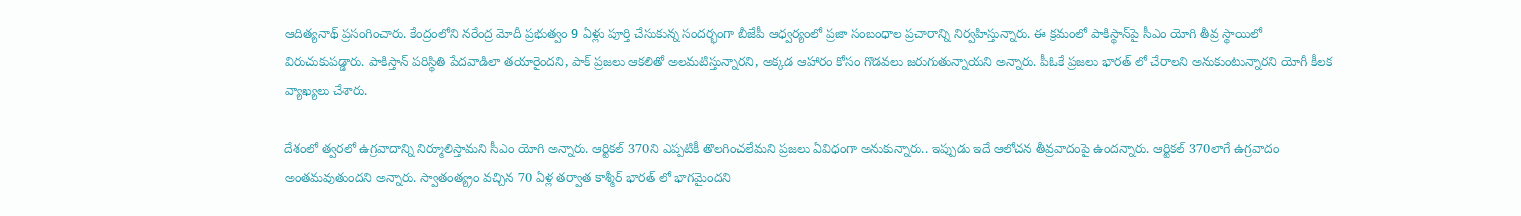ఆదిత్యనాథ్‌ ప్రసంగించారు. కేంద్రంలోని నరేంద్ర మోదీ ప్రభుత్వం 9 ఏళ్లు పూర్తి చేసుకున్న సందర్భంగా బీజేపీ ఆధ్వర్యంలో ప్రజా సంబంధాల ప్రచారాన్ని నిర్వహిస్తున్నారు. ఈ క్రమంలో పాకిస్థాన్‌పై సీఎం యోగి తీవ్ర స్థాయిలో విరుచుకుపడ్డారు. పాకిస్తాన్ పరిస్థితి పేదవాడిలా తయారైందని, పాక్ ప్రజలు ఆకలితో అలమటిస్తున్నారని, అక్కడ ఆహారం కోసం గొడవలు జరుగుతున్నాయని అన్నారు. పీఓకే ప్రజలు భారత్ లో చేరాలని అనుకుంటున్నారని యోగీ కీలక వ్యాఖ్యలు చేశారు.

దేశంలో త్వరలో ఉగ్రవాదాన్ని నిర్మూలిస్తామని సీఎం యోగి అన్నారు. ఆర్టికల్ 370ని ఎప్పటికీ తొలగించలేమని ప్రజలు ఏవిధంగా అనుకున్నారు.. ఇప్పుడు ఇదే ఆలోచన తీవ్రవాదంపై ఉందన్నారు. ఆర్టికల్ 370లాగే ఉగ్రవాదం అంతమవుతుందని అన్నారు. స్వాతంత్య్రం వచ్చిన 70 ఏళ్ల తర్వాత కాశ్మీర్ భారత్ లో భాగమైందని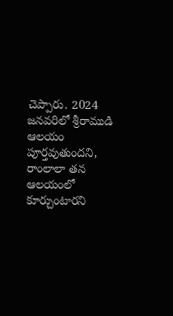చెప్పారు. 2024 జనవరిలో శ్రీరాముడి ఆలయం పూర్తవుతుందని, రాంలాలా తన ఆలయంలో కూర్చుంటారని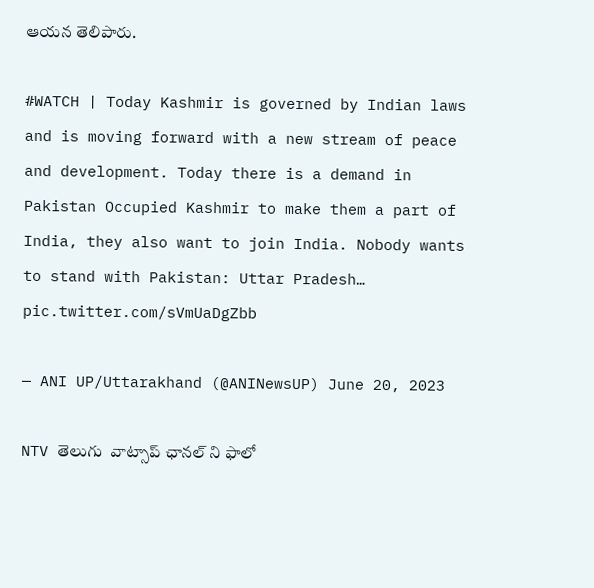ఆయన తెలిపారు.

#WATCH | Today Kashmir is governed by Indian laws and is moving forward with a new stream of peace and development. Today there is a demand in Pakistan Occupied Kashmir to make them a part of India, they also want to join India. Nobody wants to stand with Pakistan: Uttar Pradesh… pic.twitter.com/sVmUaDgZbb

— ANI UP/Uttarakhand (@ANINewsUP) June 20, 2023

NTV తెలుగు  వాట్సాప్ ఛానల్ ని ఫాలో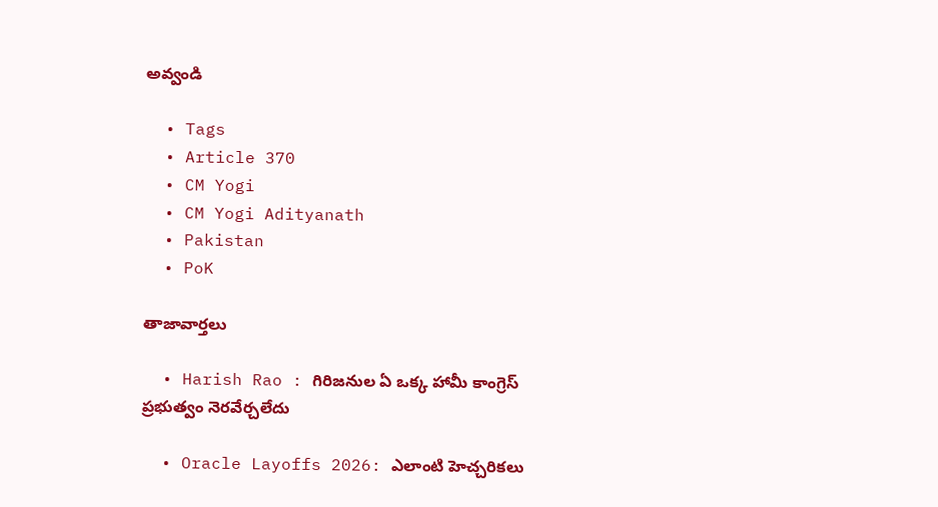అవ్వండి

  • Tags
  • Article 370
  • CM Yogi
  • CM Yogi Adityanath
  • Pakistan
  • PoK

తాజావార్తలు

  • Harish Rao : గిరిజనుల ఏ ఒక్క హామీ కాంగ్రెస్ ప్రభుత్వం నెరవేర్చలేదు

  • Oracle Layoffs 2026: ఎలాంటి హెచ్చరికలు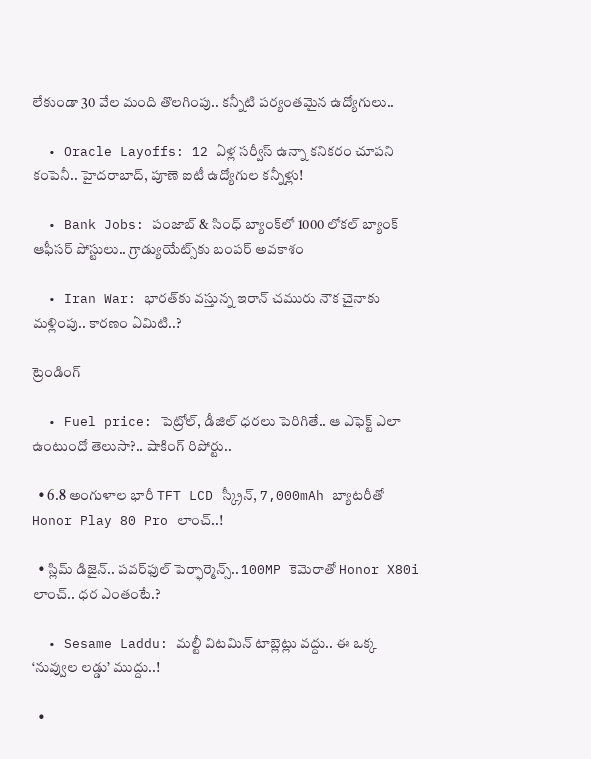లేకుండా 30 వేల మంది తొలగింపు.. కన్నీటి పర్యంతమైన ఉద్యోగులు..

  • Oracle Layoffs: 12 ఏళ్ల సర్వీస్ ఉన్నా కనికరం చూపని కంపెనీ.. హైదరాబాద్, పూణె ఐటీ ఉద్యోగుల కన్నీళ్లు!

  • Bank Jobs: పంజాబ్ & సింధ్ బ్యాంక్‌లో 1000 లోకల్ బ్యాంక్ ఆఫీసర్ పోస్టులు.. గ్రాడ్యుయేట్స్‌కు బంపర్ అవకాశం

  • Iran War: భారత్‌కు వస్తున్న ఇరాన్ చమురు నౌక చైనాకు మళ్లింపు.. కారణం ఏమిటి..?

ట్రెండింగ్‌

  • Fuel price: పెట్రోల్, డీజిల్ ధరలు పెరిగితే.. ఆ ఎఫెక్ట్‌ ఎలా ఉంటుందో తెలుసా?.. షాకింగ్ రిపోర్టు..

  • 6.8 అంగుళాల భారీ TFT LCD స్క్రీన్‌, 7,000mAh బ్యాటరీతో Honor Play 80 Pro లాంచ్..!

  • స్లిమ్ డిజైన్.. పవర్‌ఫుల్ పెర్ఫార్మెన్స్.. 100MP కెమెరాతో Honor X80i లాంచ్.. ధర ఎంతంటే.?

  • Sesame Laddu: మల్టీ విటమిన్ టాబ్లెట్లు వద్దు.. ఈ ఒక్క ‘నువ్వుల లడ్డు’ ముద్దు..!

  •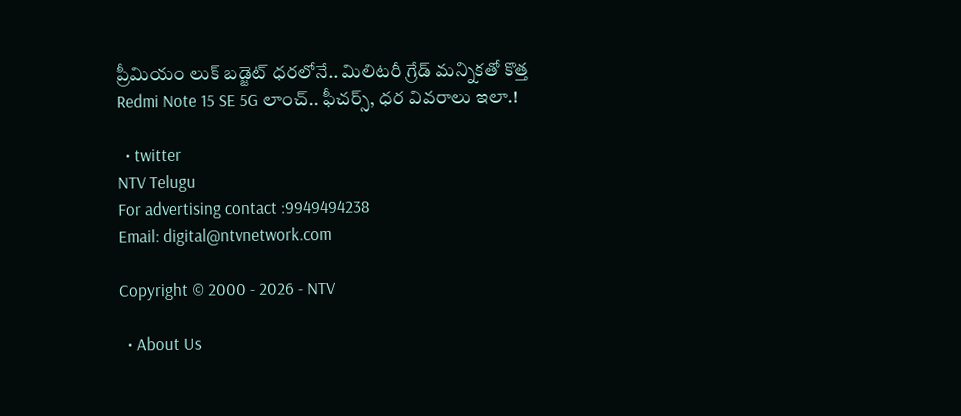ప్రీమియం లుక్ బడ్జెట్ ధరలోనే.. మిలిటరీ గ్రేడ్ మన్నికతో కొత్త Redmi Note 15 SE 5G లాంచ్.. ఫీచర్స్, ధర వివరాలు ఇలా.!

  • twitter
NTV Telugu
For advertising contact :9949494238
Email: digital@ntvnetwork.com

Copyright © 2000 - 2026 - NTV

  • About Us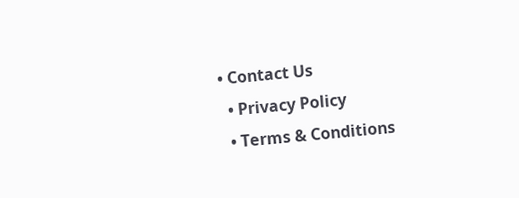• Contact Us
  • Privacy Policy
  • Terms & Conditions